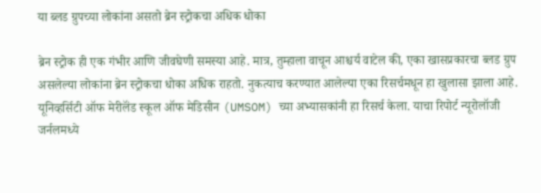या ब्लड ग्रुपच्या लोकांना असतो ब्रेन स्ट्रोकचा अधिक धोका

ब्रेन स्ट्रोक ही एक गंभीर आणि जीवघेणी समस्या आहे. मात्र, तुम्हाला वाचून आश्चर्य वाटेल की, एका खासप्रकारचा ब्लड ग्रुप असलेल्या लोकांना ब्रेन स्ट्रोकचा धोका अधिक राहतो. नुकत्याच करण्यात आलेल्या एका रिसर्चमधून हा खुलासा झाला आहे. यूनिव्हर्सिटी ऑफ मेरीलॅंड स्कूल ऑफ मेडिसीन (UMSOM) च्या अभ्यासकांनी हा रिसर्च केला. याचा रिपोर्ट न्यूरोलॉजी जर्नलमध्ये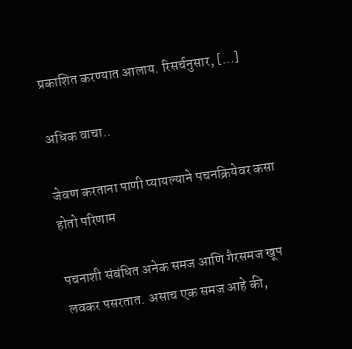प्रकाशित करण्यात आलाय. रिसर्चनुसार, […]

अधिक वाचा..

जेवण करताना पाणी प्यायल्याने पचनक्रियेवर कसा होतो परिणाम

पचनाशी संबंधित अनेक समज आणि गैरसमज खूप लवकर पसरतात. असाच एक समज आहे की,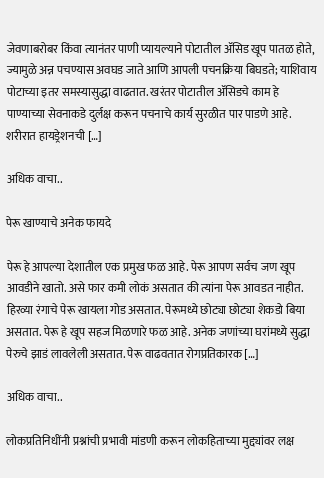जेवणाबरोबर किंवा त्यानंतर पाणी प्यायल्याने पोटातील ॲसिड खूप पातळ होते, ज्यामुळे अन्न पचण्यास अवघड जाते आणि आपली पचनक्रिया बिघडते; याशिवाय पोटाच्या इतर समस्यासुद्धा वाढतात. खरंतर पोटातील ॲसिडचे काम हे पाण्याच्या सेवनाकडे दुर्लक्ष करून पचनाचे कार्य सुरळीत पार पाडणे आहे. शरीरात हायड्रेशनची […]

अधिक वाचा..

पेरू खाण्याचे अनेक फायदे

पेरू हे आपल्या देशातील एक प्रमुख फळ आहे. पेरू आपण सर्वच जण खूप आवडीने खातो. असे फार कमी लोकं असतात की त्यांना पेरू आवडत नाहीत. हिरव्या रंगाचे पेरू खायला गोड असतात. पेरूमध्ये छोट्या छोट्या शेकडो बिया असतात. पेरू हे खूप सहज मिळणारे फळ आहे. अनेक जणांच्या घरांमध्ये सुद्धा पेरुचे झाडं लावलेली असतात. पेरू वाढवतात रोगप्रतिकारक […]

अधिक वाचा..

लोकप्रतिनिधींनी प्रश्नांची प्रभावी मांडणी करून लोकहिताच्या मुद्द्यांवर लक्ष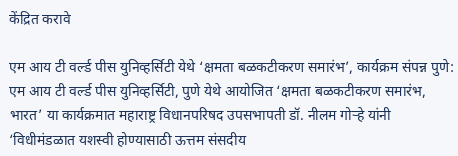केंद्रित करावे

एम आय टी वर्ल्ड पीस युनिव्हर्सिटी येथे ‘क्षमता बळकटीकरण समारंभ’, कार्यक्रम संपन्न पुणे: एम आय टी वर्ल्ड पीस युनिव्हर्सिटी, पुणे येथे आयोजित ‘क्षमता बळकटीकरण समारंभ, भारत’ या कार्यक्रमात महाराष्ट्र विधानपरिषद उपसभापती डॉ. नीलम गोऱ्हे यांनी ‘विधीमंडळात यशस्वी होण्यासाठी ऊत्तम संसदीय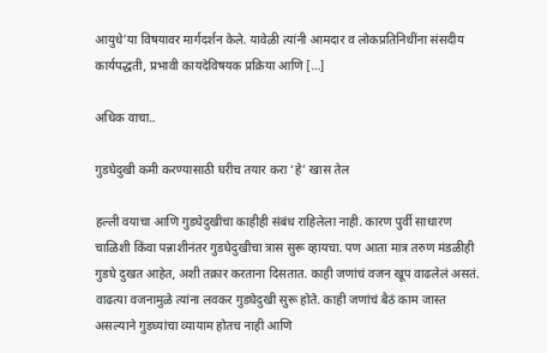आयुधे’या विषयावर मार्गदर्शन केले. यावेळी त्यांनी आमदार व लोकप्रतिनिधींना संसदीय कार्यपद्धती, प्रभावी कायदेविषयक प्रक्रिया आणि […]

अधिक वाचा..

गुडघेदुखी कमी करण्यासाठी घरीच तयार करा ‘हे’ खास तेल

हल्ली वयाचा आणि गुडघेदुखीचा काहीही संबंध राहिलेला नाही. कारण पुर्वी साधारण चाळिशी किंवा पन्नाशीनंतर गुडघेदुखीचा त्रास सुरू व्हायचा. पण आता मात्र तरुण मंडळीही गुडघे दुखत आहेत, अशी तक्रार करताना दिसतात. काही जणांचं वजन खूप वाढलेलं असतं. वाढत्या वजनामुळे त्यांना लवकर गुडघेदुखी सुरू होते. काही जणांचं बैठं काम जास्त असल्याने गुडघ्यांचा व्यायाम होतच नाही आणि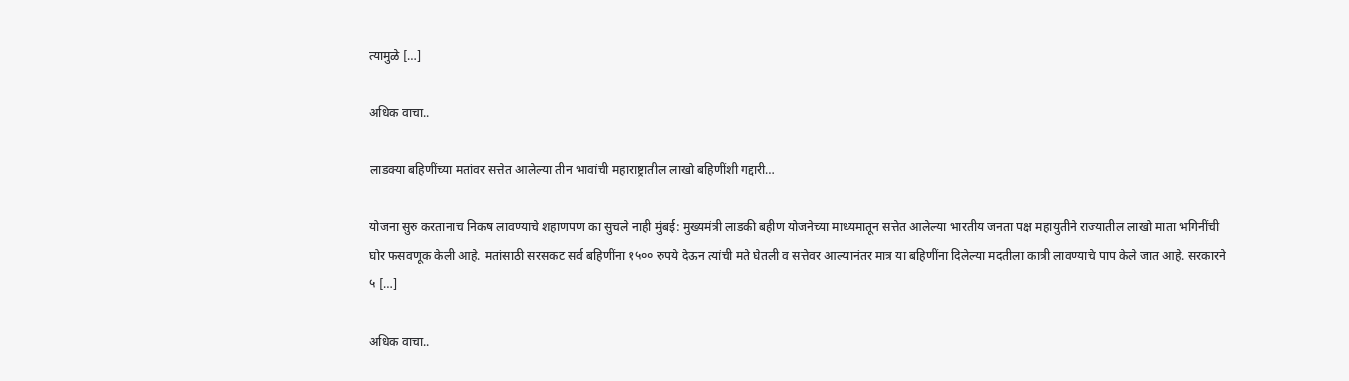त्यामुळे […]

अधिक वाचा..

लाडक्या बहिणींच्या मतांवर सत्तेत आलेल्या तीन भावांची महाराष्ट्रातील लाखो बहिणींशी गद्दारी…

योजना सुरु करतानाच निकष लावण्याचे शहाणपण का सुचले नाही मुंबई: मुख्यमंत्री लाडकी बहीण योजनेच्या माध्यमातून सत्तेत आलेल्या भारतीय जनता पक्ष महायुतीने राज्यातील लाखो माता भगिनींची घोर फसवणूक केली आहे. मतांसाठी सरसकट सर्व बहिणींना १५०० रुपये देऊन त्यांची मते घेतली व सत्तेवर आल्यानंतर मात्र या बहिणींना दिलेल्या मदतीला कात्री लावण्याचे पाप केले जात आहे. सरकारने ५ […]

अधिक वाचा..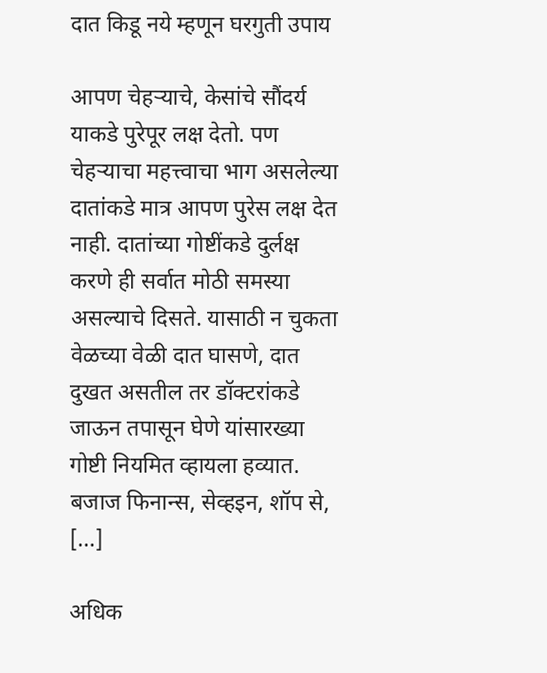दात किडू नये म्हणून घरगुती उपाय

आपण चेहऱ्याचे, केसांचे सौंदर्य याकडे पुरेपूर लक्ष देतो. पण चेहऱ्याचा महत्त्वाचा भाग असलेल्या दातांकडे मात्र आपण पुरेस लक्ष देत नाही. दातांच्या गोष्टींकडे दुर्लक्ष करणे ही सर्वात मोठी समस्या असल्याचे दिसते. यासाठी न चुकता वेळच्या वेळी दात घासणे, दात दुखत असतील तर डॉक्टरांकडे जाऊन तपासून घेणे यांसारख्या गोष्टी नियमित व्हायला हव्यात. बजाज फिनान्स, सेव्हइन, शॉप से, […]

अधिक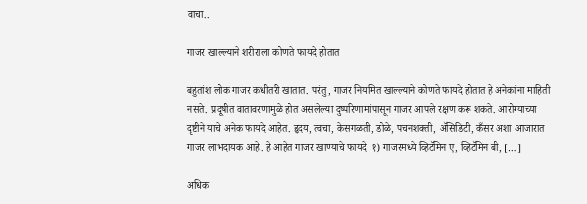वाचा..

गाजर खाल्ल्याने शरीराला कोणते फायदे होतात

बहुतांश लोक गाजर कधीतरी खातात. परंतु, गाजर नियमित खाल्ल्याने कोणते फायदे होतात हे अनेकांना माहिती नसते. प्रदूषीत वातावरणामुळे होत असलेल्या दुष्परिणामांपासून गाजर आपले रक्षण करू शकते. आरोग्याच्या दृष्टीने याचे अनेक फायदे आहेत. हृदय, त्वचा, केसगळती, डोळे, पचनशक्ती, अ‍ॅसिडिटी, कँसर अशा आजारात गाजर लाभदायक आहे. हे आहेत गाजर खाण्याचे फायदे  १) गाजरमध्ये व्हिटॅमिन ए, व्हिटॅमिन बी, […]

अधिक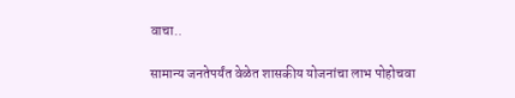वाचा..

सामान्य जनतेपर्यंत वेळेत शासकीय योजनांचा लाभ पोहोचवा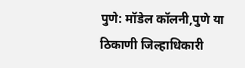पुणे: मॉडेल कॉलनी,पुणे या ठिकाणी जिल्हाधिकारी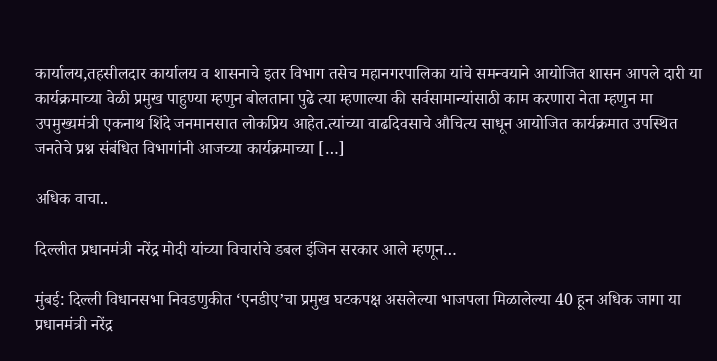कार्यालय,तहसीलदार कार्यालय व शासनाचे इतर विभाग तसेच महानगरपालिका यांचे समन्वयाने आयोजित शासन आपले दारी या कार्यक्रमाच्या वेळी प्रमुख पाहुण्या म्हणुन बोलताना पुढे त्या म्हणाल्या की सर्वसामान्यांसाठी काम करणारा नेता म्हणुन मा उपमुख्यमंत्री एकनाथ शिंदे जनमानसात लोकप्रिय आहेत.त्यांच्या वाढदिवसाचे औचित्य साधून आयोजित कार्यक्रमात उपस्थित जनतेचे प्रश्न संबंधित विभागांनी आजच्या कार्यक्रमाच्या […]

अधिक वाचा..

दिल्लीत प्रधानमंत्री नरेंद्र मोदी यांच्या विचारांचे डबल इंजिन सरकार आले म्हणून…

मुंबई: दिल्ली विधानसभा निवडणुकीत ‘एनडीए’चा प्रमुख घटकपक्ष असलेल्या भाजपला मिळालेल्या 40 हून अधिक जागा या प्रधानमंत्री नरेंद्र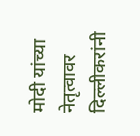मोदी यांच्या नेतृत्वावर दिल्लीकरांनी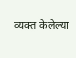व्यक्त केलेल्या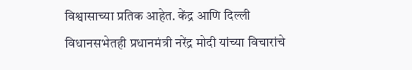विश्वासाच्या प्रतिक आहेत. केंद्र आणि दिल्ली विधानसभेतही प्रधानमंत्री नरेंद्र मोदी यांच्या विचारांचे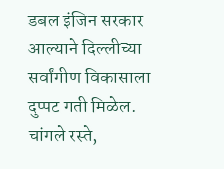डबल इंजिन सरकार आल्याने दिल्लीच्या सर्वांगीण विकासाला दुप्पट गती मिळेल. चांगले रस्ते,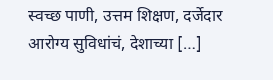स्वच्छ पाणी, उत्तम शिक्षण, दर्जेदार आरोग्य सुविधांचं, देशाच्या […]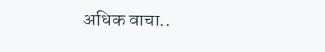अधिक वाचा..